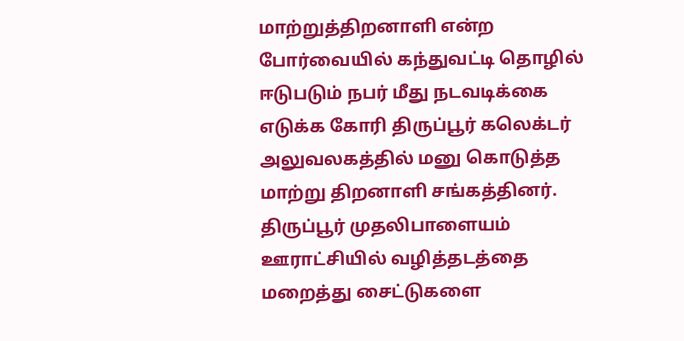மாற்றுத்திறனாளி என்ற போர்வையில் கந்துவட்டி தொழில் ஈடுபடும் நபர் மீது நடவடிக்கை எடுக்க கோரி திருப்பூர் கலெக்டர் அலுவலகத்தில் மனு கொடுத்த மாற்று திறனாளி சங்கத்தினர்.
திருப்பூர் முதலிபாளையம் ஊராட்சியில் வழித்தடத்தை மறைத்து சைட்டுகளை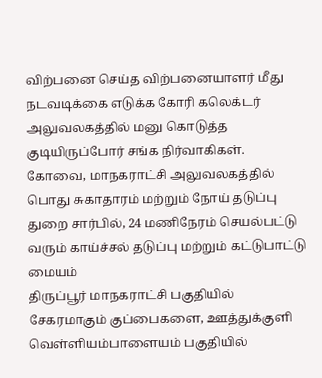விற்பனை செய்த விற்பனையாளர் மீது நடவடிக்கை எடுக்க கோரி கலெக்டர் அலுவலகத்தில் மனு கொடுத்த குடியிருப்போர் சங்க நிர்வாகிகள்.
கோவை, மாநகராட்சி அலுவலகத்தில் பொது சுகாதாரம் மற்றும் நோய் தடுப்பு துறை சார்பில், 24 மணிநேரம் செயல்பட்டு வரும் காய்ச்சல் தடுப்பு மற்றும் கட்டுபாட்டு மையம்
திருப்பூர் மாநகராட்சி பகுதியில் சேகரமாகும் குப்பைகளை, ஊத்துக்குளி வெள்ளியம்பாளையம் பகுதியில்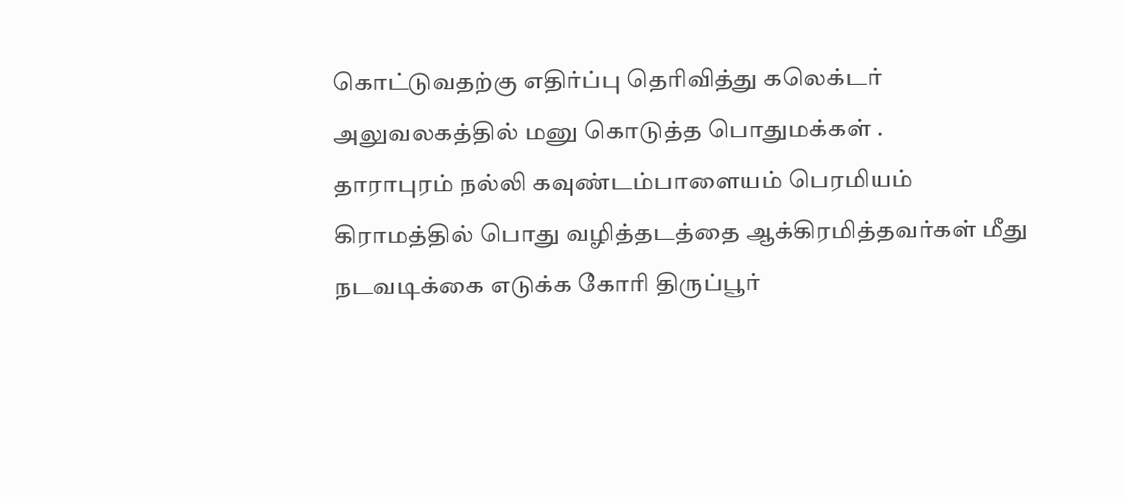கொட்டுவதற்கு எதிர்ப்பு தெரிவித்து கலெக்டர் அலுவலகத்தில் மனு கொடுத்த பொதுமக்கள் .
தாராபுரம் நல்லி கவுண்டம்பாளையம் பெரமியம் கிராமத்தில் பொது வழித்தடத்தை ஆக்கிரமித்தவர்கள் மீது நடவடிக்கை எடுக்க கோரி திருப்பூர்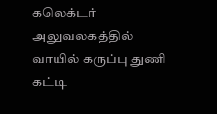கலெக்டர் அலுவலகத்தில் வாயில் கருப்பு துணி கட்டி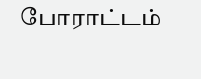போராட்டம்